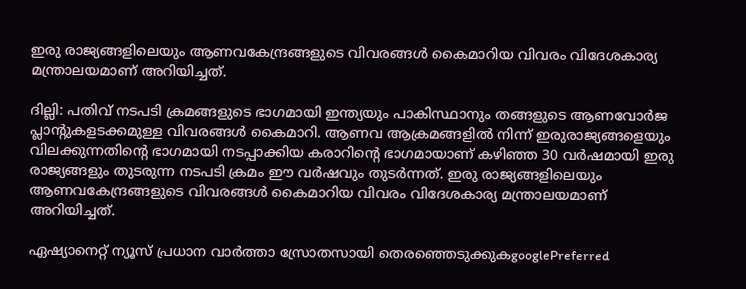ഇരു രാജ്യങ്ങളിലെയും ആണവകേന്ദ്രങ്ങളുടെ വിവരങ്ങള്‍ കൈമാറിയ വിവരം വിദേശകാര്യ മന്ത്രാലയമാണ് അറിയിച്ചത്.

ദില്ലി: പതിവ് നടപടി ക്രമങ്ങളുടെ ഭാഗമായി ഇന്ത്യയും പാകിസ്ഥാനും തങ്ങളുടെ ആണവോര്‍ജ പ്ലാന്റുകളടക്കമുള്ള വിവരങ്ങള്‍ കൈമാറി. ആണവ ആക്രമങ്ങളില്‍ നിന്ന് ഇരുരാജ്യങ്ങളെയും വിലക്കുന്നതിന്റെ ഭാഗമായി നടപ്പാക്കിയ കരാറിന്റെ ഭാഗമായാണ് കഴിഞ്ഞ 30 വര്‍ഷമായി ഇരു രാജ്യങ്ങളും തുടരുന്ന നടപടി ക്രമം ഈ വര്‍ഷവും തുടര്‍ന്നത്. ഇരു രാജ്യങ്ങളിലെയും ആണവകേന്ദ്രങ്ങളുടെ വിവരങ്ങള്‍ കൈമാറിയ വിവരം വിദേശകാര്യ മന്ത്രാലയമാണ് അറിയിച്ചത്.

ഏഷ്യാനെറ്റ് ന്യൂസ് പ്രധാന വാർത്താ സ്രോതസായി തെരഞ്ഞെടുക്കുകgooglePreferred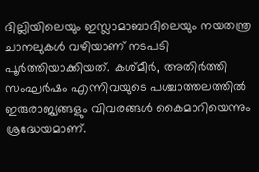ദില്ലിയിലെയും ഇസ്ലാമാബാദിലെയും നയതന്ത്ര ചാനലുകള്‍ വഴിയാണ് നടപടി പൂര്‍ത്തിയാക്കിയത്. കശ്മീര്‍, അതിര്‍ത്തി സംഘര്‍ഷം എന്നിവയുടെ പശ്ചാത്തലത്തില്‍ ഇരുരാജ്യങ്ങളും വിവരങ്ങള്‍ കൈമാറിയെന്നും ശ്രദ്ധേയമാണ്.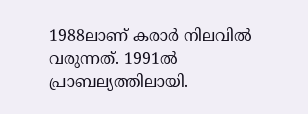1988ലാണ് കരാര്‍ നിലവില്‍ വരുന്നത്. 1991ല്‍ പ്രാബല്യത്തിലായി.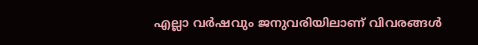എല്ലാ വര്‍ഷവും ജനുവരിയിലാണ് വിവരങ്ങള്‍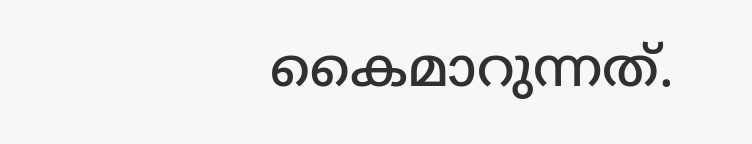കൈമാറുന്നത്.